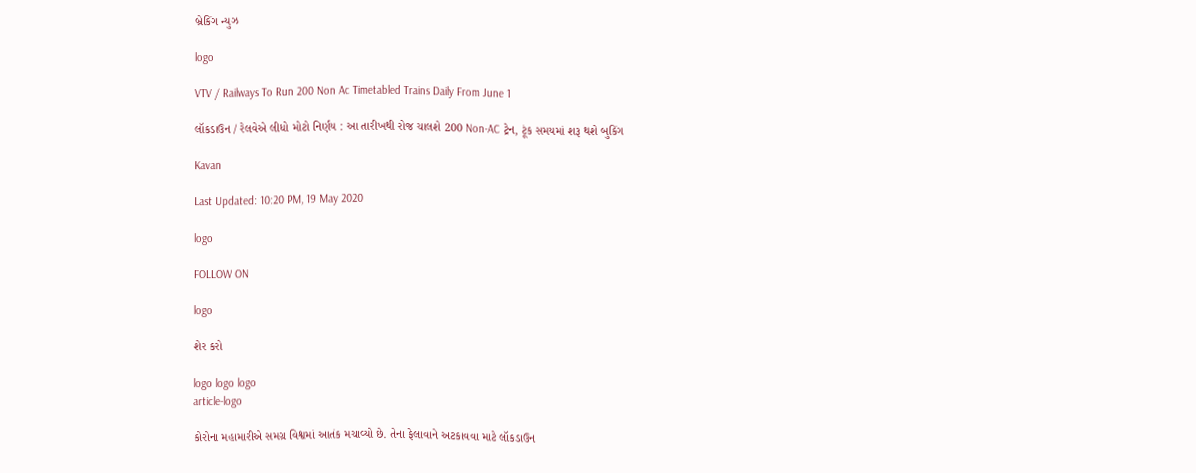બ્રેકિંગ ન્યુઝ

logo

VTV / Railways To Run 200 Non Ac Timetabled Trains Daily From June 1

લૉકડાઉન / રેલવેએ લીધો મોટો નિર્ણય : આ તારીખથી રોજ ચાલશે 200 Non-AC ટ્રેન, ટૂંક સમયમાં શરૂ થશે બુકિંગ

Kavan

Last Updated: 10:20 PM, 19 May 2020

logo

FOLLOW ON

logo

શેર કરો

logo logo logo
article-logo

કોરોના મહામારીએ સમગ્ર વિશ્વમાં આતંક મચાવ્યો છે. તેના ફેલાવાને અટકાવવા માટે લૉકડાઉન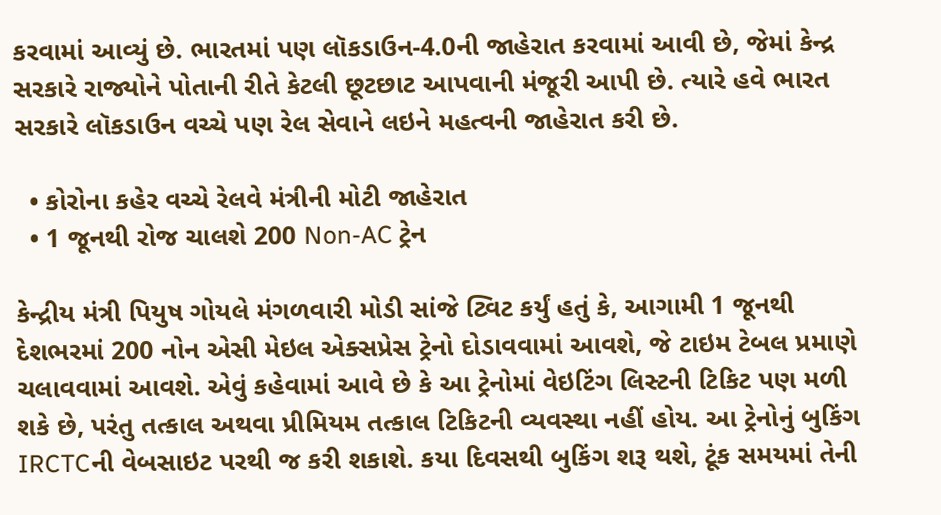કરવામાં આવ્યું છે. ભારતમાં પણ લૉકડાઉન-4.0ની જાહેરાત કરવામાં આવી છે, જેમાં કેન્દ્ર સરકારે રાજ્યોને પોતાની રીતે કેટલી છૂટછાટ આપવાની મંજૂરી આપી છે. ત્યારે હવે ભારત સરકારે લૉકડાઉન વચ્ચે પણ રેલ સેવાને લઇને મહત્વની જાહેરાત કરી છે.

  • કોરોના કહેર વચ્ચે રેલવે મંત્રીની મોટી જાહેરાત
  • 1 જૂનથી રોજ ચાલશે 200 Non-AC ટ્રેન

કેન્દ્રીય મંત્રી પિયુષ ગોયલે મંગળવારી મોડી સાંજે ટ્વિટ કર્યું હતું કે, આગામી 1 જૂનથી દેશભરમાં 200 નોન એસી મેઇલ એક્સપ્રેસ ટ્રેનો દોડાવવામાં આવશે, જે ટાઇમ ટેબલ પ્રમાણે ચલાવવામાં આવશે. એવું કહેવામાં આવે છે કે આ ટ્રેનોમાં વેઇટિંગ લિસ્ટની ટિકિટ પણ મળી શકે છે, પરંતુ તત્કાલ અથવા પ્રીમિયમ તત્કાલ ટિકિટની વ્યવસ્થા નહીં હોય. આ ટ્રેનોનું બુકિંગ IRCTCની વેબસાઇટ પરથી જ કરી શકાશે. કયા દિવસથી બુકિંગ શરૂ થશે, ટૂંક સમયમાં તેની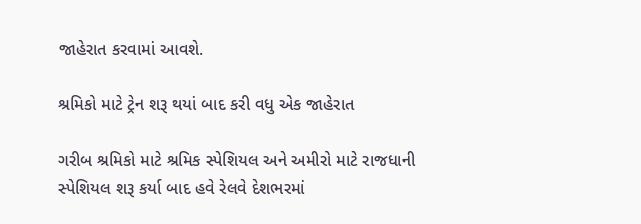જાહેરાત કરવામાં આવશે.

શ્રમિકો માટે ટ્રેન શરૂ થયાં બાદ કરી વધુ એક જાહેરાત

ગરીબ શ્રમિકો માટે શ્રમિક સ્પેશિયલ અને અમીરો માટે રાજધાની સ્પેશિયલ શરૂ કર્યા બાદ હવે રેલવે દેશભરમાં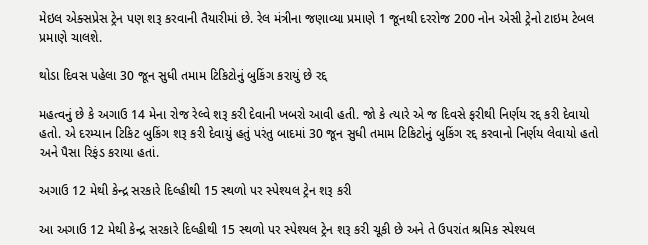મેઇલ એક્સપ્રેસ ટ્રેન પણ શરૂ કરવાની તૈયારીમાં છે. રેલ મંત્રીના જણાવ્યા પ્રમાણે 1 જૂનથી દરરોજ 200 નોન એસી ટ્રેનો ટાઇમ ટેબલ પ્રમાણે ચાલશે.

થોડા દિવસ પહેલા 30 જૂન સુધી તમામ ટિકિટોનું બુકિંગ કરાયું છે રદ્દ

મહત્વનું છે કે અગાઉ 14 મેના રોજ રેલ્વે શરૂ કરી દેવાની ખબરો આવી હતી. જો કે ત્યારે એ જ દિવસે ફરીથી નિર્ણય રદ્દ કરી દેવાયો હતો. એ દરમ્યાન ટિકિટ બુકિંગ શરૂ કરી દેવાયું હતું પરંતુ બાદમાં 30 જૂન સુધી તમામ ટિકિટોનું બુકિંગ રદ્દ કરવાનો નિર્ણય લેવાયો હતો અને પૈસા રિફંડ કરાયા હતાં.

અગાઉ 12 મેથી કેન્દ્ર સરકારે દિલ્હીથી 15 સ્થળો પર સ્પેશ્યલ ટ્રેન શરૂ કરી

આ અગાઉ 12 મેથી કેન્દ્ર સરકારે દિલ્હીથી 15 સ્થળો પર સ્પેશ્યલ ટ્રેન શરૂ કરી ચૂકી છે અને તે ઉપરાંત શ્રમિક સ્પેશ્યલ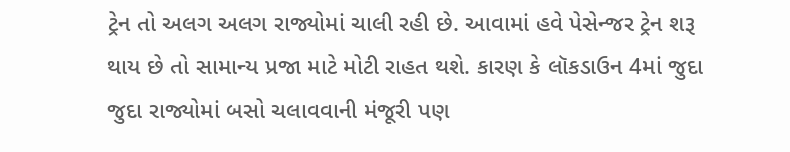ટ્રેન તો અલગ અલગ રાજ્યોમાં ચાલી રહી છે. આવામાં હવે પેસેન્જર ટ્રેન શરૂ થાય છે તો સામાન્ય પ્રજા માટે મોટી રાહત થશે. કારણ કે લૉકડાઉન 4માં જુદા જુદા રાજ્યોમાં બસો ચલાવવાની મંજૂરી પણ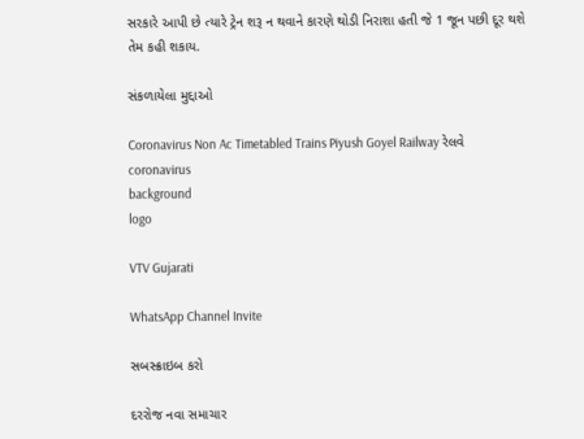સરકારે આપી છે ત્યારે ટ્રેન શરૂ ન થવાને કારણે થોડી નિરાશા હતી જે 1 જૂન પછી દૂર થશે તેમ કહી શકાય.

સંકળાયેલા મુદ્દાઓ

Coronavirus Non Ac Timetabled Trains Piyush Goyel Railway રેલવે coronavirus
background
logo

VTV Gujarati

WhatsApp Channel Invite

સબસ્ક્રાઇબ કરો

દરરોજ નવા સમાચાર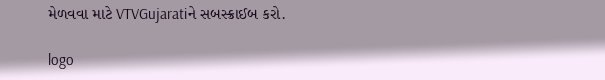મેળવવા માટે VTVGujaratiને સબસ્ક્રાઈબ કરો.

logo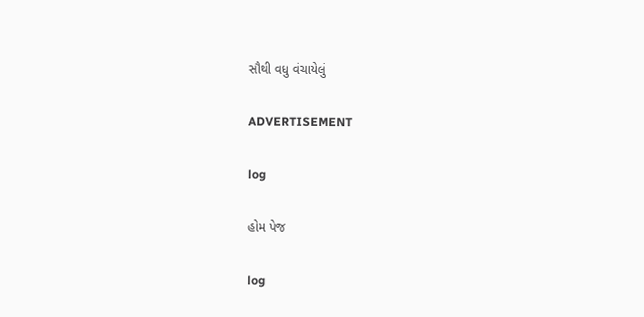સૌથી વધુ વંચાયેલું

ADVERTISEMENT

log

હોમ પેજ

log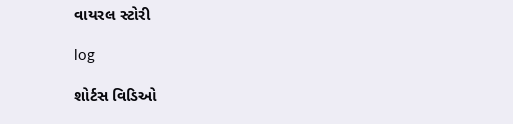વાયરલ સ્ટોરી

log

શોર્ટસ વિડિઓ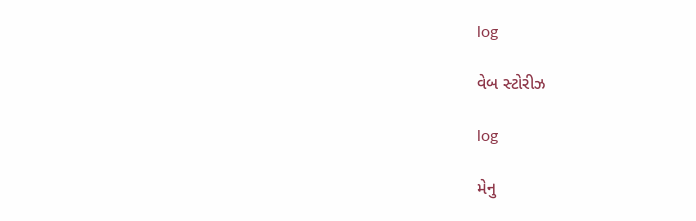log

વેબ સ્ટોરીઝ

log

મેનુ